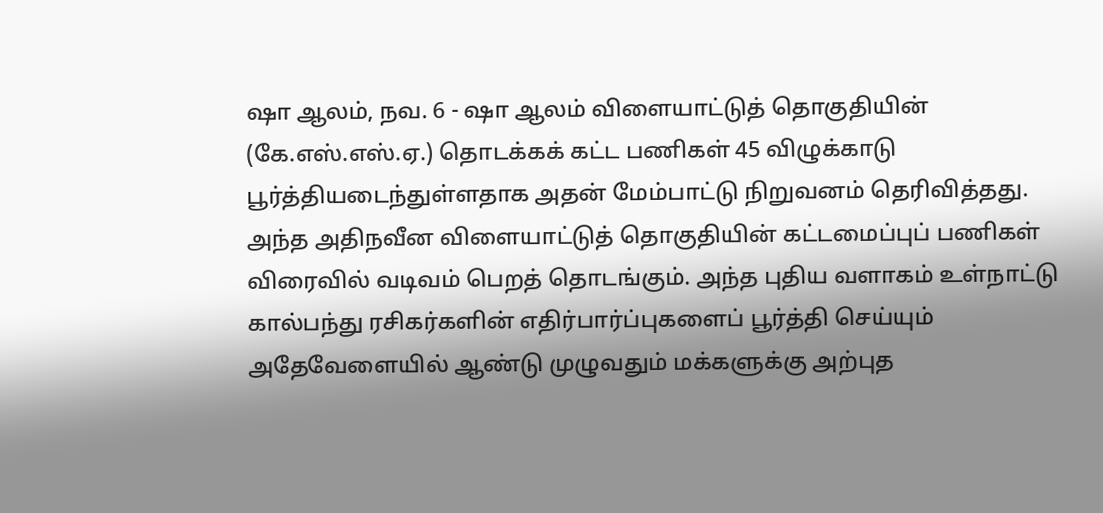ஷா ஆலம், நவ. 6 - ஷா ஆலம் விளையாட்டுத் தொகுதியின்
(கே.எஸ்.எஸ்.ஏ.) தொடக்கக் கட்ட பணிகள் 45 விழுக்காடு
பூர்த்தியடைந்துள்ளதாக அதன் மேம்பாட்டு நிறுவனம் தெரிவித்தது.
அந்த அதிநவீன விளையாட்டுத் தொகுதியின் கட்டமைப்புப் பணிகள்
விரைவில் வடிவம் பெறத் தொடங்கும். அந்த புதிய வளாகம் உள்நாட்டு
கால்பந்து ரசிகர்களின் எதிர்பார்ப்புகளைப் பூர்த்தி செய்யும்
அதேவேளையில் ஆண்டு முழுவதும் மக்களுக்கு அற்புத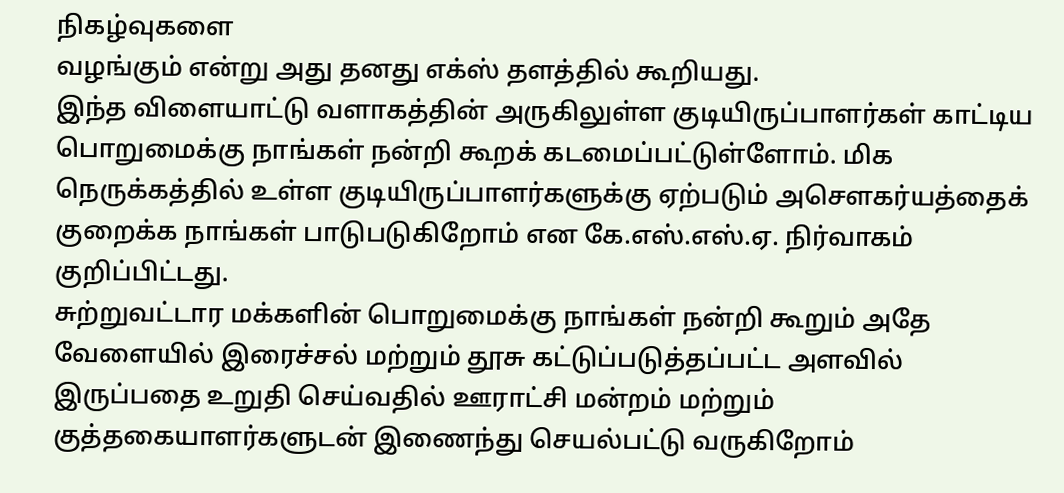நிகழ்வுகளை
வழங்கும் என்று அது தனது எக்ஸ் தளத்தில் கூறியது.
இந்த விளையாட்டு வளாகத்தின் அருகிலுள்ள குடியிருப்பாளர்கள் காட்டிய
பொறுமைக்கு நாங்கள் நன்றி கூறக் கடமைப்பட்டுள்ளோம். மிக
நெருக்கத்தில் உள்ள குடியிருப்பாளர்களுக்கு ஏற்படும் அசௌகர்யத்தைக்
குறைக்க நாங்கள் பாடுபடுகிறோம் என கே.எஸ்.எஸ்.ஏ. நிர்வாகம்
குறிப்பிட்டது.
சுற்றுவட்டார மக்களின் பொறுமைக்கு நாங்கள் நன்றி கூறும் அதே
வேளையில் இரைச்சல் மற்றும் தூசு கட்டுப்படுத்தப்பட்ட அளவில்
இருப்பதை உறுதி செய்வதில் ஊராட்சி மன்றம் மற்றும்
குத்தகையாளர்களுடன் இணைந்து செயல்பட்டு வருகிறோம்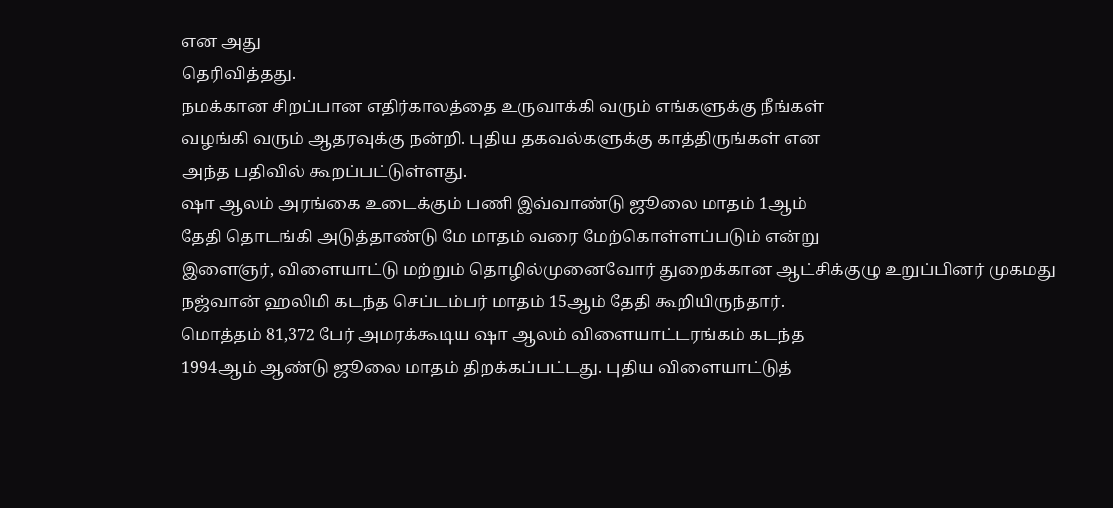என அது
தெரிவித்தது.
நமக்கான சிறப்பான எதிர்காலத்தை உருவாக்கி வரும் எங்களுக்கு நீங்கள்
வழங்கி வரும் ஆதரவுக்கு நன்றி. புதிய தகவல்களுக்கு காத்திருங்கள் என
அந்த பதிவில் கூறப்பட்டுள்ளது.
ஷா ஆலம் அரங்கை உடைக்கும் பணி இவ்வாண்டு ஜூலை மாதம் 1ஆம்
தேதி தொடங்கி அடுத்தாண்டு மே மாதம் வரை மேற்கொள்ளப்படும் என்று
இளைஞர், விளையாட்டு மற்றும் தொழில்முனைவோர் துறைக்கான ஆட்சிக்குழு உறுப்பினர் முகமது நஜ்வான் ஹலிமி கடந்த செப்டம்பர் மாதம் 15ஆம் தேதி கூறியிருந்தார்.
மொத்தம் 81,372 பேர் அமரக்கூடிய ஷா ஆலம் விளையாட்டரங்கம் கடந்த
1994ஆம் ஆண்டு ஜூலை மாதம் திறக்கப்பட்டது. புதிய விளையாட்டுத்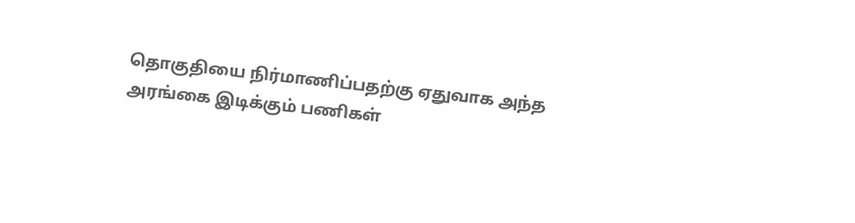தொகுதியை நிர்மாணிப்பதற்கு ஏதுவாக அந்த அரங்கை இடிக்கும் பணிகள்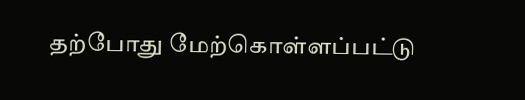தற்போது மேற்கொள்ளப்பட்டு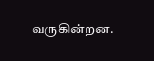வருகின்றன.